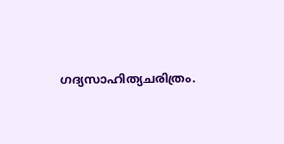ഗദ്യസാഹിത്യചരിത്രം.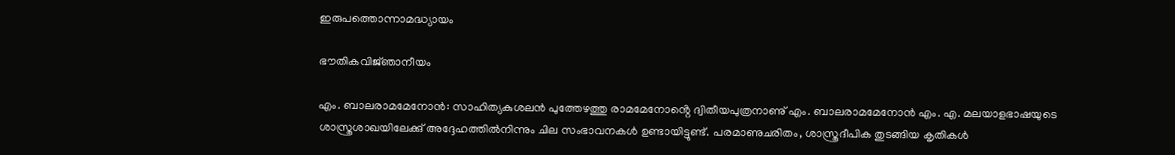ഇരുപത്തൊന്നാമദ്ധ്യായം

ഭൗതികവിജ്‌ഞാനീയം

എം. ബാലരാമമേനോൻ: സാഹിത്യകുശലൻ പുത്തേഴത്തു രാമമേനോൻ്റെ ദ്വിതീയപുത്രനാണു് എം. ബാലരാമമേനോൻ എം. എ. മലയാളഭാഷയുടെ ശാസ്ത്രശാഖയിലേക്കു് അദ്ദേഹത്തിൽനിന്നും ചില സംഭാവനകൾ ഉണ്ടായിട്ടുണ്ട്. പരമാണുചരിതം, ശാസ്ത്രദീപിക തുടങ്ങിയ കൃതികൾ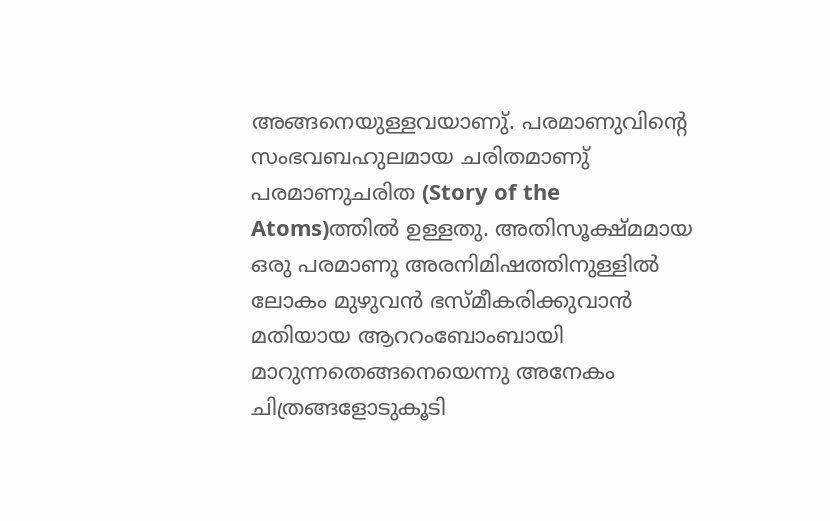അങ്ങനെയുള്ളവയാണു്. പരമാണുവിൻ്റെ സംഭവബഹുലമായ ചരിതമാണു് പരമാണുചരിത (Story of the Atoms)ത്തിൽ ഉള്ളതു. അതിസൂക്ഷ്മമായ ഒരു പരമാണു അരനിമിഷത്തിനുള്ളിൽ ലോകം മുഴുവൻ ഭസ്മീകരിക്കുവാൻ മതിയായ ആററംബോംബായി മാറുന്നതെങ്ങനെയെന്നു അനേകം ചിത്രങ്ങളോടുകൂടി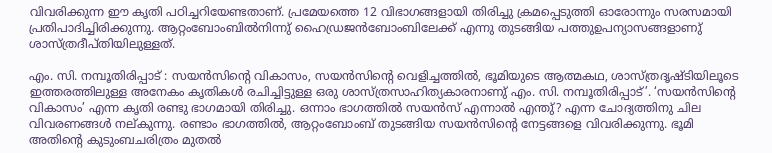വിവരിക്കുന്ന ഈ കൃതി പഠിച്ചറിയേണ്ടതാണ്. പ്രമേയത്തെ 12 വിഭാഗങ്ങളായി തിരിച്ചു ക്രമപ്പെടുത്തി ഓരോന്നും സരസമായി പ്രതിപാദിച്ചിരിക്കുന്നു. ആറ്റംബോംബിൽനിന്നു് ഹൈഡ്രജൻബോംബിലേക്ക് എന്നു തുടങ്ങിയ പത്തുഉപന്യാസങ്ങളാണു് ശാസ്ത്രദീപ്തിയിലുള്ളത്.

എം. സി. നമ്പൂതിരിപ്പാട് : സയൻസിൻ്റെ വികാസം, സയൻസിൻ്റെ വെളിച്ചത്തിൽ, ഭൂമിയുടെ ആത്മകഥ, ശാസ്ത്രദൃഷ്ടിയിലൂടെ ഇത്തരത്തിലുള്ള അനേകം കൃതികൾ രചിച്ചിട്ടുള്ള ഒരു ശാസ്ത്രസാഹിത്യകാരനാണു് എം. സി. നമ്പൂതിരിപ്പാട്’. ‘സയൻസിൻ്റെ വികാസം’ എന്ന കൃതി രണ്ടു ഭാഗമായി തിരിച്ചു. ഒന്നാം ഭാഗത്തിൽ സയൻസ് എന്നാൽ എന്തു്? എന്ന ചോദ്യത്തിനു ചില വിവരണങ്ങൾ നല്കുന്നു. രണ്ടാം ഭാഗത്തിൽ, ആറ്റംബോംബ് തുടങ്ങിയ സയൻസിൻ്റെ നേട്ടങ്ങളെ വിവരിക്കുന്നു. ഭൂമി അതിൻ്റെ കുടുംബചരിത്രം മുതൽ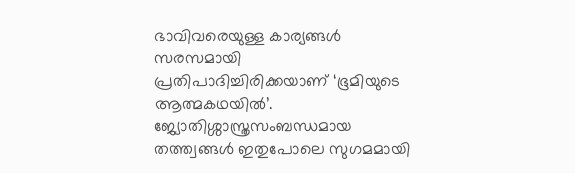ഭാവിവരെയുള്ള കാര്യങ്ങൾ സരസമായി പ്രതിപാദിച്ചിരിക്കയാണ് ‘ഭൂമിയുടെ ആത്മകഥയിൽ’. ജ്യോതിശ്ശാസ്ത്രസംബന്ധമായ തത്ത്വങ്ങൾ ഇതുപോലെ സുഗമമായി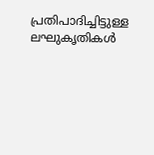പ്രതിപാദിച്ചിട്ടുള്ള ലഘുകൃതികൾ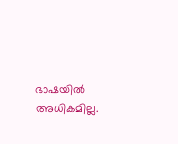ഭാഷയിൽ അധികമില്ല.